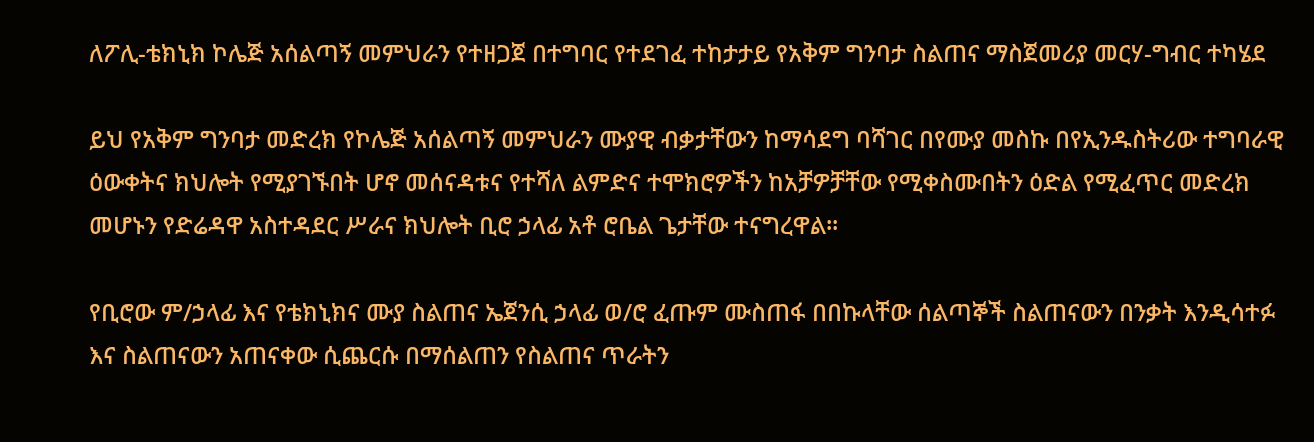ለፖሊ-ቴክኒክ ኮሌጅ አሰልጣኝ መምህራን የተዘጋጀ በተግባር የተደገፈ ተከታታይ የአቅም ግንባታ ስልጠና ማስጀመሪያ መርሃ-ግብር ተካሄደ

ይህ የአቅም ግንባታ መድረክ የኮሌጅ አሰልጣኝ መምህራን ሙያዊ ብቃታቸውን ከማሳደግ ባሻገር በየሙያ መስኩ በየኢንዱስትሪው ተግባራዊ ዕውቀትና ክህሎት የሚያገኙበት ሆኖ መሰናዳቱና የተሻለ ልምድና ተሞክሮዎችን ከአቻዎቻቸው የሚቀስሙበትን ዕድል የሚፈጥር መድረክ መሆኑን የድሬዳዋ አስተዳደር ሥራና ክህሎት ቢሮ ኃላፊ አቶ ሮቤል ጌታቸው ተናግረዋል፡፡

የቢሮው ም/ኃላፊ እና የቴክኒክና ሙያ ስልጠና ኤጀንሲ ኃላፊ ወ/ሮ ፈጡም ሙስጠፋ በበኩላቸው ሰልጣኞች ስልጠናውን በንቃት እንዲሳተፉ እና ስልጠናውን አጠናቀው ሲጨርሱ በማሰልጠን የስልጠና ጥራትን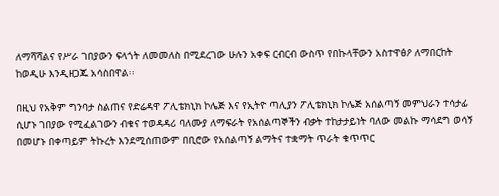ለማሻሻልና የሥራ ገበያውን ፍላጎት ለመመለስ በሚደረገው ሁሉን አቀፍ ርብርብ ውስጥ የበኩላቸውን አስተዋፅዖ ለማበርከት ከወዲሁ እንዲዘጋጁ አሳስበዋል፡፡

በዚህ የአቅም ግንባታ ስልጠና የድሬዳዋ ፖሊቴክኒክ ኮሌጅ እና የኢትዮ ጣሊያን ፖሊቴክኒክ ኮሌጅ አሰልጣኝ መምህራን ተሳታፊ ሲሆኑ ገበያው የሚፈልገውን ብቁና ተወዳዳሪ ባለሙያ ለማፍራት የአሰልጣኞችን ብቃት ተከታታይነት ባለው መልኩ ማሳደግ ወሳኝ በመሆኑ በቀጣይም ትኩረት እንደሚሰጠውም በቢሮው የአሰልጣኝ ልማትና ተቋማት ጥራት ቁጥጥር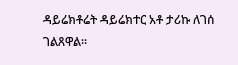ዳይሬክቶሬት ዳይሬክተር አቶ ታሪኩ ለገሰ ገልጸዋል፡፡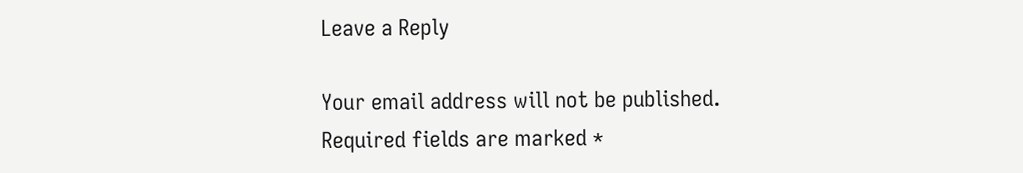Leave a Reply

Your email address will not be published. Required fields are marked *